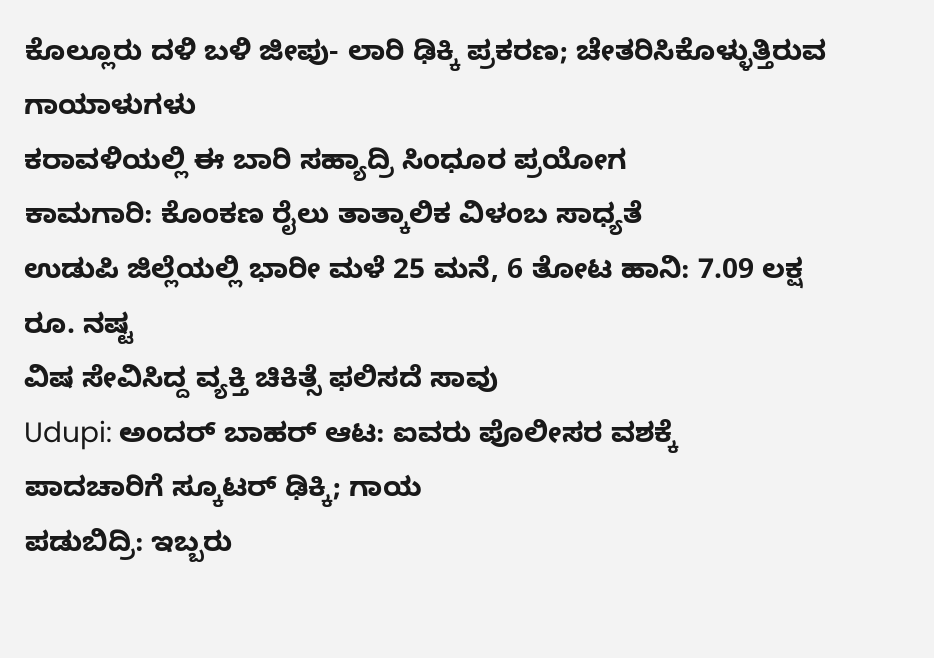ಕೊಲ್ಲೂರು ದಳಿ ಬಳಿ ಜೀಪು- ಲಾರಿ ಢಿಕ್ಕಿ ಪ್ರಕರಣ; ಚೇತರಿಸಿಕೊಳ್ಳುತ್ತಿರುವ ಗಾಯಾಳುಗಳು
ಕರಾವಳಿಯಲ್ಲಿ ಈ ಬಾರಿ ಸಹ್ಯಾದ್ರಿ ಸಿಂಧೂರ ಪ್ರಯೋಗ
ಕಾಮಗಾರಿ: ಕೊಂಕಣ ರೈಲು ತಾತ್ಕಾಲಿಕ ವಿಳಂಬ ಸಾಧ್ಯತೆ
ಉಡುಪಿ ಜಿಲ್ಲೆಯಲ್ಲಿ ಭಾರೀ ಮಳೆ 25 ಮನೆ, 6 ತೋಟ ಹಾನಿ: 7.09 ಲಕ್ಷ ರೂ. ನಷ್ಟ
ವಿಷ ಸೇವಿಸಿದ್ದ ವ್ಯಕ್ತಿ ಚಿಕಿತ್ಸೆ ಫಲಿಸದೆ ಸಾವು
Udupi: ಅಂದರ್ ಬಾಹರ್ ಆಟ: ಐವರು ಪೊಲೀಸರ ವಶಕ್ಕೆ
ಪಾದಚಾರಿಗೆ ಸ್ಕೂಟರ್ ಢಿಕ್ಕಿ; ಗಾಯ
ಪಡುಬಿದ್ರಿ: ಇಬ್ಬರು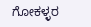ಗೋಕಳ್ಳರ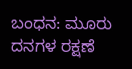ಬಂಧನ: ಮೂರು ದನಗಳ ರಕ್ಷಣೆ